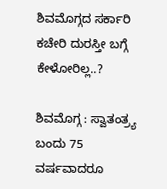ಶಿವಮೊಗ್ಗದ ಸರ್ಕಾರಿ ಕಚೇರಿ ದುರಸ್ತೀ ಬಗ್ಗೆ ಕೇಳೋರಿಲ್ಲ..?

ಶಿವಮೊಗ್ಗ : ಸ್ವಾತಂತ್ರ್ಯ ಬಂದು 75 ವರ್ಷವಾದರೂ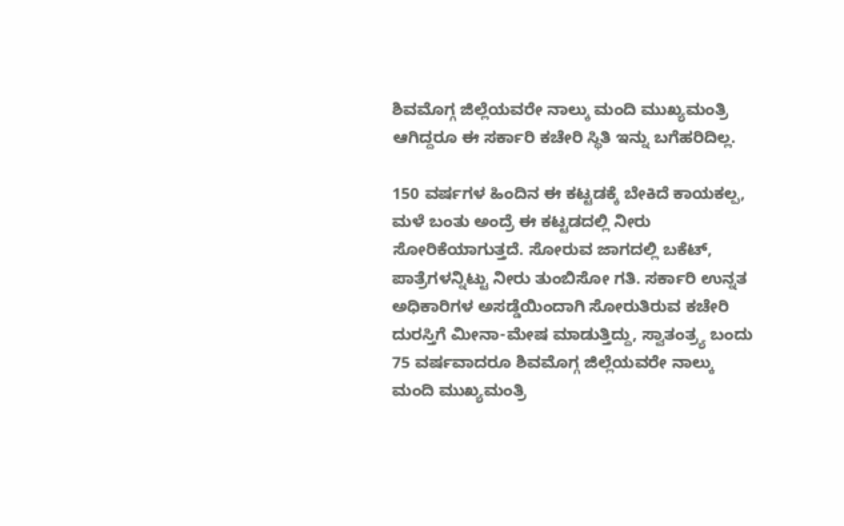ಶಿವಮೊಗ್ಗ ಜಿಲ್ಲೆಯವರೇ ನಾಲ್ಕು ಮಂದಿ ಮುಖ್ಯಮಂತ್ರಿ ಆಗಿದ್ದರೂ ಈ ಸರ್ಕಾರಿ ಕಚೇರಿ ಸ್ಥಿತಿ ಇನ್ನು ಬಗೆಹರಿದಿಲ್ಲ.

150 ವರ್ಷಗಳ ಹಿಂದಿನ ಈ ಕಟ್ಟಡಕ್ಕೆ ಬೇಕಿದೆ ಕಾಯಕಲ್ಪ, ಮಳೆ ಬಂತು ಅಂದ್ರೆ ಈ ಕಟ್ಟಡದಲ್ಲಿ ನೀರು ಸೋರಿಕೆಯಾಗುತ್ತದೆ. ಸೋರುವ ಜಾಗದಲ್ಲಿ ಬಕೆಟ್, ಪಾತ್ರೆಗಳನ್ನಿಟ್ಟು ನೀರು ತುಂಬಿಸೋ ಗತಿ. ಸರ್ಕಾರಿ ಉನ್ನತ ಅಧಿಕಾರಿಗಳ ಅಸಡ್ಡೆಯಿಂದಾಗಿ ಸೋರುತಿರುವ ಕಚೇರಿ ದುರಸ್ತಿಗೆ ಮೀನಾ-ಮೇಷ ಮಾಡುತ್ತಿದ್ದು, ಸ್ವಾತಂತ್ರ್ಯ ಬಂದು 75 ವರ್ಷವಾದರೂ ಶಿವಮೊಗ್ಗ ಜಿಲ್ಲೆಯವರೇ ನಾಲ್ಕು ಮಂದಿ ಮುಖ್ಯಮಂತ್ರಿ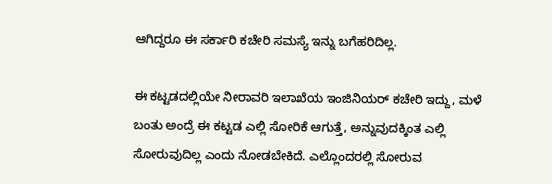ಆಗಿದ್ದರೂ ಈ ಸರ್ಕಾರಿ ಕಚೇರಿ ಸಮಸ್ಯೆ ಇನ್ನು ಬಗೆಹರಿದಿಲ್ಲ.

ಈ ಕಟ್ಟಡದಲ್ಲಿಯೇ ನೀರಾವರಿ ಇಲಾಖೆಯ ಇಂಜಿನಿಯರ್ ಕಚೇರಿ ಇದ್ದು, ಮಳೆ ಬಂತು ಅಂದ್ರೆ ಈ ಕಟ್ಟಡ ಎಲ್ಲಿ ಸೋರಿಕೆ ಆಗುತ್ತೆ, ಅನ್ನುವುದಕ್ಕಿಂತ ಎಲ್ಲಿ ಸೋರುವುದಿಲ್ಲ ಎಂದು ನೋಡಬೇಕಿದೆ. ಎಲ್ಲೊಂದರಲ್ಲಿ ಸೋರುವ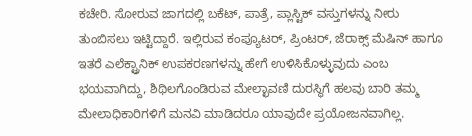ಕಚೇರಿ. ಸೋರುವ ಜಾಗದಲ್ಲಿ ಬಕೆಟ್, ಪಾತ್ರೆ, ಪ್ಲಾಸ್ಟಿಕ್ ವಸ್ತುಗಳನ್ನು ನೀರು ತುಂಬಿಸಲು ಇಟ್ಟಿದ್ದಾರೆ. ಇಲ್ಲಿರುವ ಕಂಪ್ಯೂಟರ್, ಪ್ರಿಂಟರ್, ಜೆರಾಕ್ಸ್ ಮೆಷಿನ್ ಹಾಗೂ ಇತರೆ ಎಲೆಕ್ಟ್ರಾನಿಕ್ ಉಪಕರಣಗಳನ್ನು ಹೇಗೆ ಉಳಿಸಿಕೊಳ್ಳುವುದು ಎಂಬ ಭಯವಾಗಿದ್ದು, ಶಿಥಿಲಗೊಂಡಿರುವ ಮೇಲ್ಛಾವಣಿ ದುರಸ್ಥಿಗೆ ಹಲವು ಬಾರಿ ತಮ್ಮ ಮೇಲಾಧಿಕಾರಿಗಳಿಗೆ ಮನವಿ ಮಾಡಿದರೂ ಯಾವುದೇ ಪ್ರಯೋಜನವಾಗಿಲ್ಲ.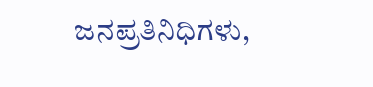ಜನಪ್ರತಿನಿಧಿಗಳು,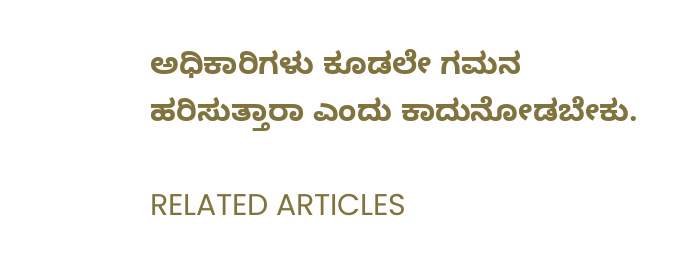ಅಧಿಕಾರಿಗಳು ಕೂಡಲೇ ಗಮನ ಹರಿಸುತ್ತಾರಾ ಎಂದು ಕಾದುನೋಡಬೇಕು.

RELATED ARTICLES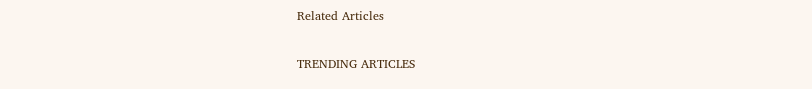Related Articles

TRENDING ARTICLES